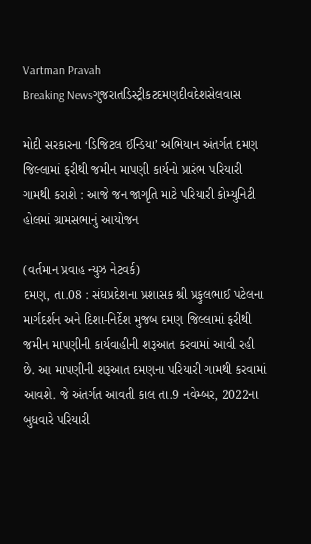Vartman Pravah
Breaking Newsગુજરાતડિસ્ટ્રીકટદમણદીવદેશસેલવાસ

મોદી સરકારના ‘ડિજિટલ ઈન્‍ડિયા’ અભિયાન અંતર્ગત દમણ જિલ્લામાં ફરીથી જમીન માપણી કાર્યનો પ્રારંભ પરિયારી ગામથી કરાશે : આજે જન જાગૃતિ માટે પરિયારી કોમ્‍યુનિટી હોલમાં ગ્રામસભાનું આયોજન

(વર્તમાન પ્રવાહ ન્‍યુઝ નેટવર્ક)
દમણ, તા.08 : સંઘપ્રદેશના પ્રશાસક શ્રી પ્રફુલભાઈ પટેલના માર્ગદર્શન અને દિશા-નિર્દેશ મુજબ દમણ જિલ્લામાં ફરીથી જમીન માપણીની કાર્યવાહીની શરૂઆત કરવામાં આવી રહી છે. આ માપણીની શરૂઆત દમણના પરિયારી ગામથી કરવામાં આવશે. જે અંતર્ગત આવતી કાલ તા.9 નવેમ્‍બર, 2022ના બુધવારે પરિયારી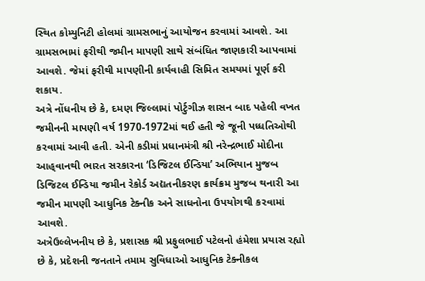સ્‍થિત કોમ્‍યુનિટી હોલમાં ગ્રામસભાનું આયોજન કરવામાં આવશે. આ ગ્રામસભામાં ફરીથી જમીન માપણી સાથે સંબંધિત જાણકારી આપવામાં આવશે. જેમાં ફરીથી માપણીની કાર્યવાહી સિમિત સમયમાં પૂર્ણ કરી શકાય.
અત્રે નોંધનીય છે કે, દમણ જિલ્લામાં પોર્ટુગીઝ શાસન બાદ પહેલી વખત જમીનની માપણી વર્ષ 1970-1972માં થઈ હતી જે જૂની પધ્‍ધતિઓથી કરવામાં આવી હતી. એની કડીમાં પ્રધાનમંત્રી શ્રી નરેન્‍દ્રભાઈ મોદીના આહ્‌વાનથી ભારત સરકારના ‘ડિજિટલ ઈન્‍ડિયા’ અભિયાન મુજબ ડિજિટલ ઈન્‍ડિયા જમીન રેકોર્ડ અદ્યતનીકરણ ક્રાર્યક્રમ મુજબ થનારી આ જમીન માપણી આધુનિક ટેક્‍નીક અને સાધનોના ઉપયોગથી કરવામાં આવશે.
અત્રેઉલ્લેખનીય છે કે, પ્રશાસક શ્રી પ્રફુલભાઈ પટેલનો હંમેશા પ્રયાસ રહ્યો છે કે, પ્રદેશની જનતાને તમામ સુવિધાઓ આધુનિક ટેક્‍નીકલ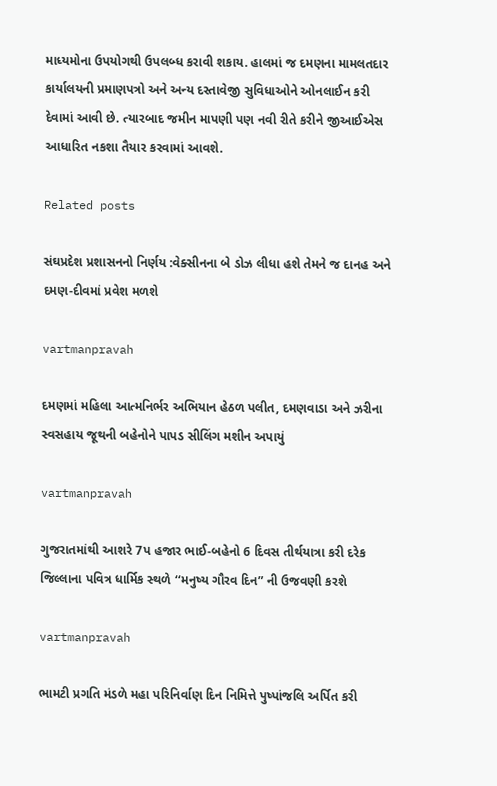માધ્‍યમોના ઉપયોગથી ઉપલબ્‍ધ કરાવી શકાય. હાલમાં જ દમણના મામલતદાર કાર્યાલયની પ્રમાણપત્રો અને અન્‍ય દસ્‍તાવેજી સુવિધાઓને ઓનલાઈન કરી દેવામાં આવી છે. ત્‍યારબાદ જમીન માપણી પણ નવી રીતે કરીને જીઆઈએસ આધારિત નકશા તૈયાર કરવામાં આવશે.

Related posts

સંઘપ્રદેશ પ્રશાસનનો નિર્ણય :વેક્‍સીનના બે ડોઝ લીધા હશે તેમને જ દાનહ અને દમણ-દીવમાં પ્રવેશ મળશે

vartmanpravah

દમણમાં મહિલા આત્‍મનિર્ભર અભિયાન હેઠળ પલીત, દમણવાડા અને ઝરીના સ્‍વસહાય જૂથની બહેનોને પાપડ સીલિંગ મશીન અપાયું

vartmanpravah

ગુજરાતમાંથી આશરે 7પ હજાર ભાઈ-બહેનો 6 દિવસ તીર્થયાત્રા કરી દરેક જિલ્લાના પવિત્ર ધાર્મિક સ્‍થળે ‘‘મનુષ્‍ય ગૌરવ દિન” ની ઉજવણી કરશે

vartmanpravah

ભામટી પ્રગતિ મંડળે મહા પરિનિર્વાણ દિન નિમિત્તે પુષ્‍પાંજલિ અર્પિત કરી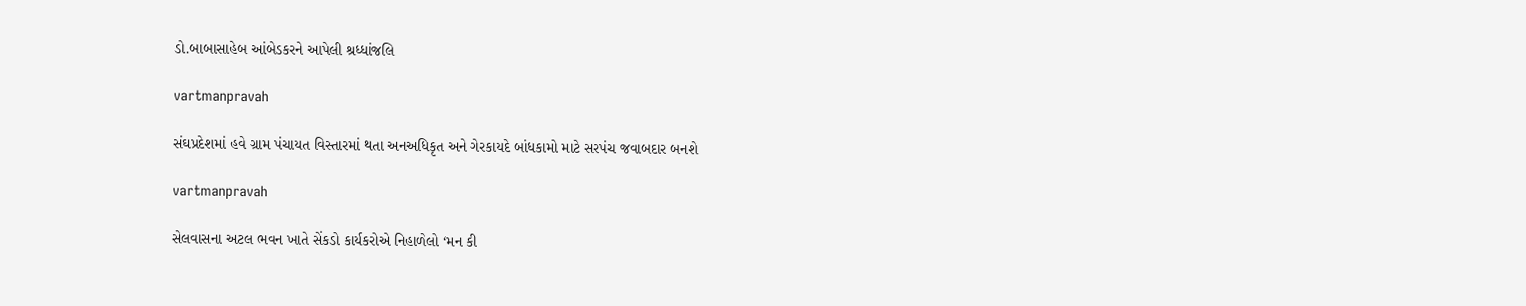ડો.બાબાસાહેબ આંબેડકરને આપેલી શ્રધ્‍ધાંજલિ

vartmanpravah

સંઘપ્રદેશમાં હવે ગ્રામ પંચાયત વિસ્‍તારમાં થતા અનઅધિકૃત અને ગેરકાયદે બાંધકામો માટે સરપંચ જવાબદાર બનશે

vartmanpravah

સેલવાસના અટલ ભવન ખાતે સેંકડો કાર્યકરોએ નિહાળેલો ‘મન કી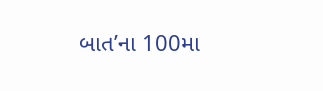બાત’ના 100મા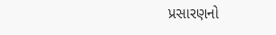પ્રસારણનો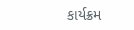કાર્યક્રમ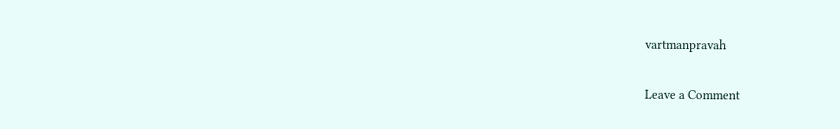vartmanpravah

Leave a Comment